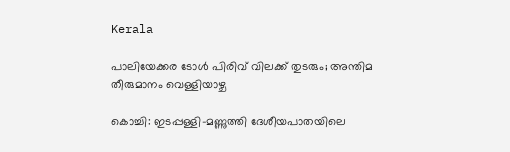Kerala

പാലിയേക്കര ടോൾ പിരിവ് വിലക്ക് തുടരും; അന്തിമ തീരുമാനം വെള്ളിയാഴ്ച

കൊച്ചി: ഇടപ്പള്ളി-മണ്ണുത്തി ദേശീയപാതയിലെ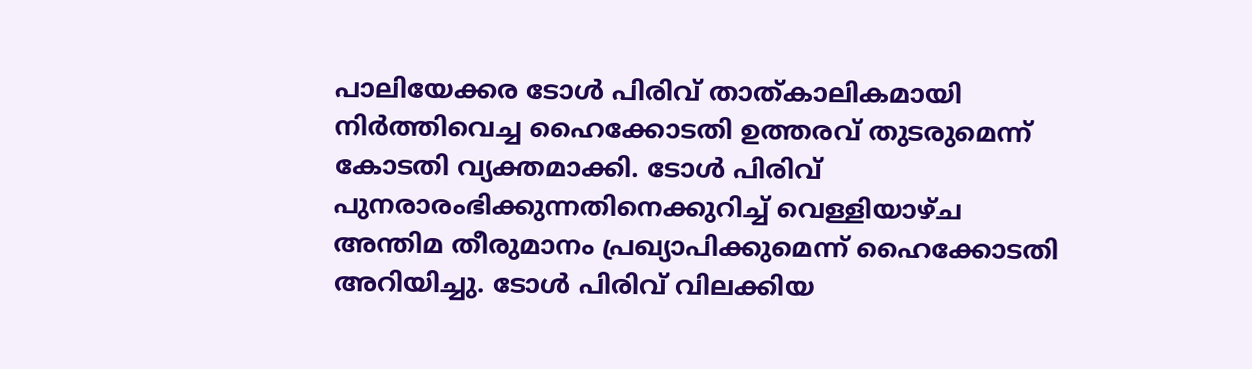പാലിയേക്കര ടോൾ പിരിവ് താത്കാലികമായി നിർത്തിവെച്ച ഹൈക്കോടതി ഉത്തരവ് തുടരുമെന്ന് കോടതി വ്യക്തമാക്കി. ടോൾ പിരിവ് പുനരാരംഭിക്കുന്നതിനെക്കുറിച്ച് വെള്ളിയാഴ്ച അന്തിമ തീരുമാനം പ്രഖ്യാപിക്കുമെന്ന് ഹൈക്കോടതി അറിയിച്ചു. ടോൾ പിരിവ് വിലക്കിയ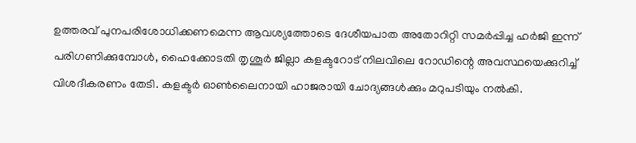ഉത്തരവ് പുനപരിശോധിക്കണമെന്ന ആവശ്യത്തോടെ ദേശീയപാത അതോറിറ്റി സമർപ്പിച്ച ഹർജി ഇന്ന് പരിഗണിക്കുമ്പോൾ, ഹൈക്കോടതി തൃശൂർ ജില്ലാ കളക്ടറോട് നിലവിലെ റോഡിന്റെ അവസ്ഥയെക്കുറിച്ച് വിശദീകരണം തേടി. കളക്ടർ ഓൺലൈനായി ഹാജരായി ചോദ്യങ്ങൾക്കും മറുപടിയും നൽകി.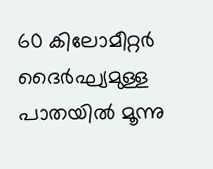60 കിലോമീറ്റർ ദൈർഘ്യമുള്ള പാതയിൽ മൂന്നു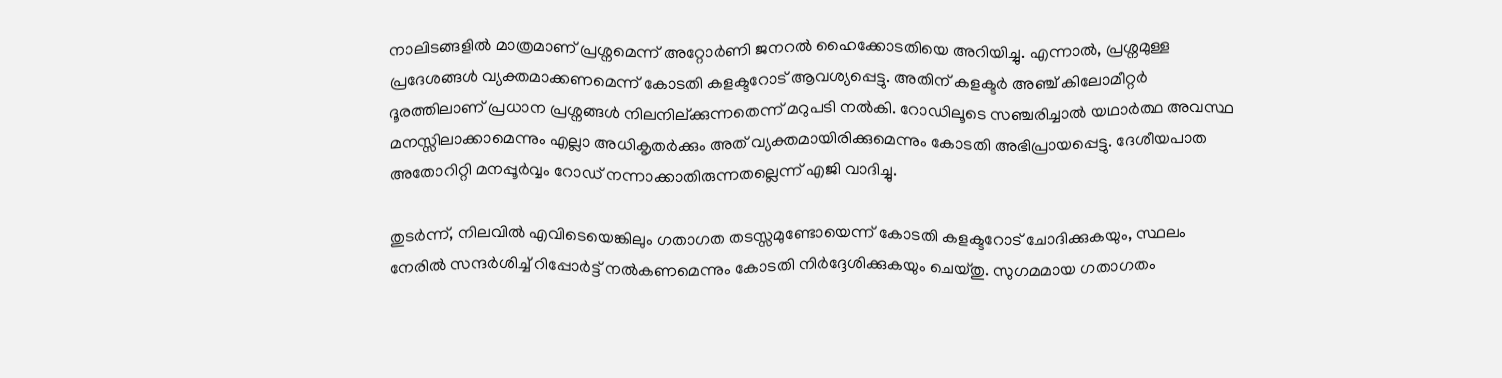നാലിടങ്ങളിൽ മാത്രമാണ് പ്രശ്നമെന്ന് അറ്റോർണി ജനറൽ ഹൈക്കോടതിയെ അറിയിച്ചു. എന്നാൽ, പ്രശ്നമുള്ള പ്രദേശങ്ങൾ വ്യക്തമാക്കണമെന്ന് കോടതി കളക്ടറോട് ആവശ്യപ്പെട്ടു. അതിന് കളക്ടർ അഞ്ച് കിലോമീറ്റർ ദൂരത്തിലാണ് പ്രധാന പ്രശ്നങ്ങൾ നിലനില്ക്കുന്നതെന്ന് മറുപടി നൽകി. റോഡിലൂടെ സഞ്ചരിച്ചാൽ യഥാർത്ഥ അവസ്ഥ മനസ്സിലാക്കാമെന്നും എല്ലാ അധികൃതർക്കും അത് വ്യക്തമായിരിക്കുമെന്നും കോടതി അഭിപ്രായപ്പെട്ടു. ദേശീയപാത അതോറിറ്റി മനപ്പൂർവ്വം റോഡ് നന്നാക്കാതിരുന്നതല്ലെന്ന് എജി വാദിച്ചു.

തുടർന്ന്, നിലവിൽ എവിടെയെങ്കിലും ഗതാഗത തടസ്സമുണ്ടോയെന്ന് കോടതി കളക്ടറോട് ചോദിക്കുകയും, സ്ഥലം നേരിൽ സന്ദർശിച്ച് റിപ്പോർട്ട് നൽകണമെന്നും കോടതി നിർദ്ദേശിക്കുകയും ചെയ്തു. സുഗമമായ ഗതാഗതം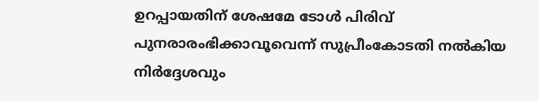ഉറപ്പായതിന് ശേഷമേ ടോൾ പിരിവ് പുനരാരംഭിക്കാവൂവെന്ന് സുപ്രീംകോടതി നൽകിയ നിർദ്ദേശവും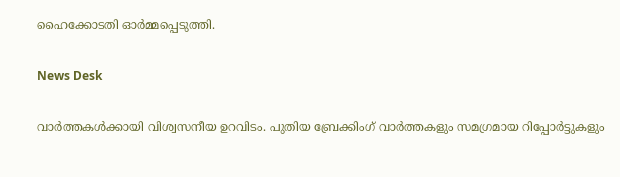ഹൈക്കോടതി ഓർമ്മപ്പെടുത്തി.

News Desk

വാർത്തകൾക്കായി വിശ്വസനീയ ഉറവിടം. പുതിയ ബ്രേക്കിംഗ് വാർത്തകളും സമഗ്രമായ റിപ്പോർട്ടുകളും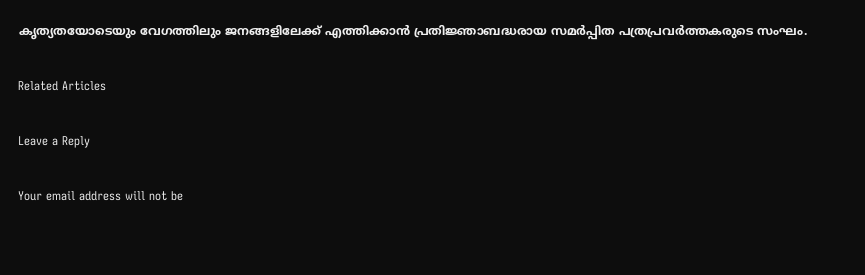കൃത്യതയോടെയും വേഗത്തിലും ജനങ്ങളിലേക്ക് എത്തിക്കാൻ പ്രതിജ്ഞാബദ്ധരായ സമർപ്പിത പത്രപ്രവർത്തകരുടെ സംഘം.

Related Articles

Leave a Reply

Your email address will not be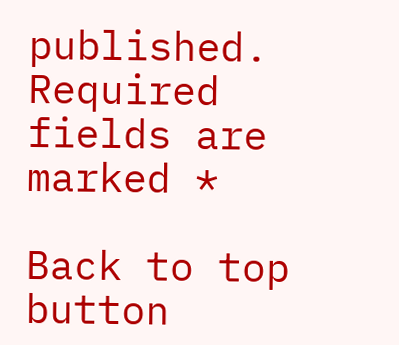published. Required fields are marked *

Back to top button